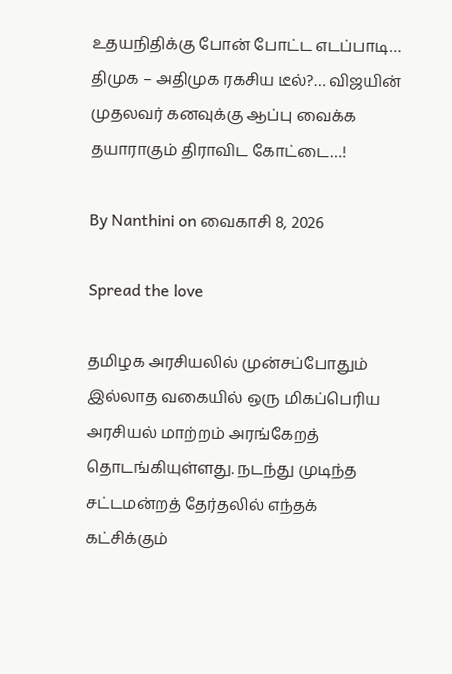உதயநிதிக்கு போன் போட்ட எடப்பாடி… திமுக – அதிமுக ரகசிய டீல்?… விஜயின் முதலவர் கனவுக்கு ஆப்பு வைக்க தயாராகும் திராவிட கோட்டை…!

By Nanthini on வைகாசி 8, 2026

Spread the love

தமிழக அரசியலில் முன்சப்போதும் இல்லாத வகையில் ஒரு மிகப்பெரிய அரசியல் மாற்றம் அரங்கேறத் தொடங்கியுள்ளது. நடந்து முடிந்த சட்டமன்றத் தேர்தலில் எந்தக் கட்சிக்கும்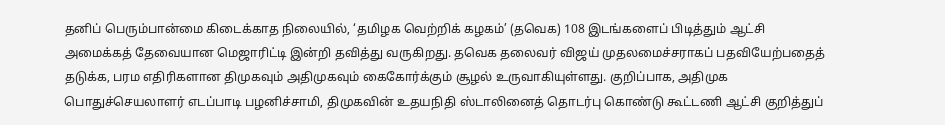தனிப் பெரும்பான்மை கிடைக்காத நிலையில், ‘தமிழக வெற்றிக் கழகம்’ (தவெக) 108 இடங்களைப் பிடித்தும் ஆட்சி அமைக்கத் தேவையான மெஜாரிட்டி இன்றி தவித்து வருகிறது. தவெக தலைவர் விஜய் முதலமைச்சராகப் பதவியேற்பதைத் தடுக்க, பரம எதிரிகளான திமுகவும் அதிமுகவும் கைகோர்க்கும் சூழல் உருவாகியுள்ளது. குறிப்பாக, அதிமுக பொதுச்செயலாளர் எடப்பாடி பழனிச்சாமி, திமுகவின் உதயநிதி ஸ்டாலினைத் தொடர்பு கொண்டு கூட்டணி ஆட்சி குறித்துப்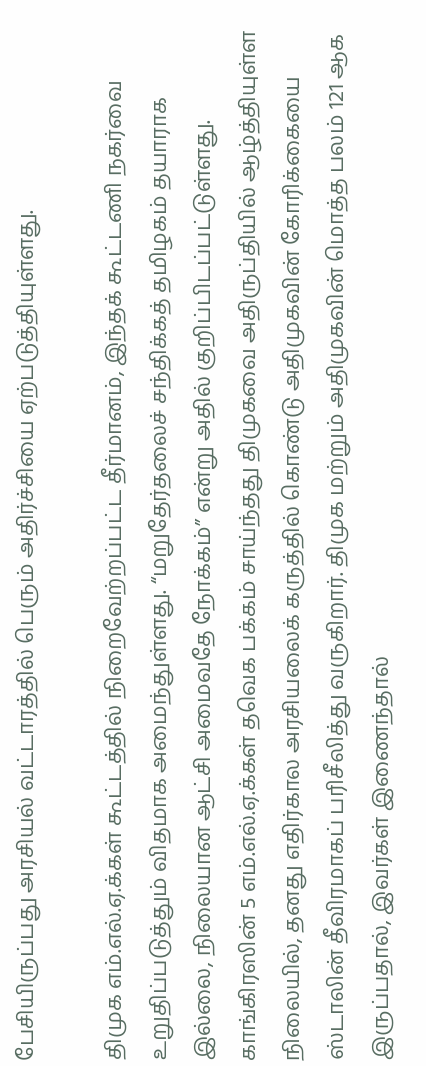பேசியிருப்பது அரசியல் வட்டாரத்தில் பெரும் அதிர்ச்சியை ஏற்படுத்தியுள்ளது.

திமுக எம்.எல்.ஏ.க்கள் கூட்டத்தில் நிறைவேற்றப்பட்ட தீர்மானம், இந்தக் கூட்டணி நகர்வை உறுதிப்படுத்தும் விதமாக அமைந்துள்ளது. “மறுதேர்தலைச் சந்திக்கத் தமிழகம் தயாராக இல்லை, நிலையான ஆட்சி அமைவதே நோக்கம்” என்று அதில் குறிப்பிடப்பட்டுள்ளது. காங்கிரஸின் 5 எம்.எல்.ஏ.க்கள் தவெக பக்கம் சாய்ந்தது திமுகவை அதிருப்தியில் ஆழ்த்தியுள்ள நிலையில், தனது எதிர்கால அரசியலைக் கருத்தில் கொண்டு அதிமுகவின் கோரிக்கையை ஸ்டாலின் தீவிரமாகப் பரிசீலித்து வருகிறார். திமுக மற்றும் அதிமுகவின் மொத்த பலம் 121 ஆக இருப்பதால், இவர்கள் இணைந்தால்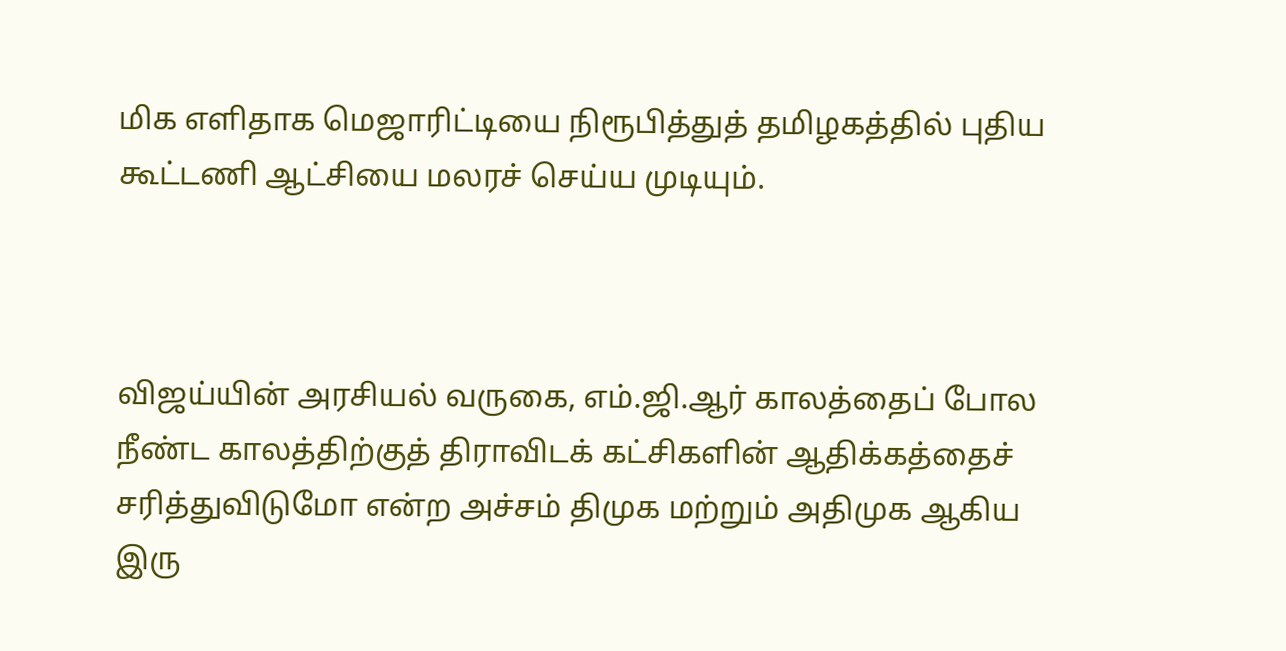மிக எளிதாக மெஜாரிட்டியை நிரூபித்துத் தமிழகத்தில் புதிய கூட்டணி ஆட்சியை மலரச் செய்ய முடியும்.



விஜய்யின் அரசியல் வருகை, எம்.ஜி.ஆர் காலத்தைப் போல நீண்ட காலத்திற்குத் திராவிடக் கட்சிகளின் ஆதிக்கத்தைச் சரித்துவிடுமோ என்ற அச்சம் திமுக மற்றும் அதிமுக ஆகிய இரு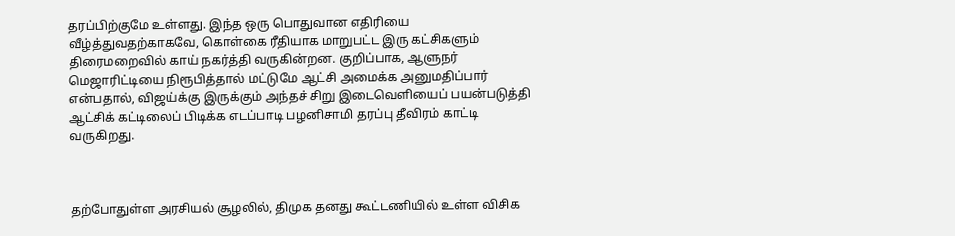தரப்பிற்குமே உள்ளது. இந்த ஒரு பொதுவான எதிரியை வீழ்த்துவதற்காகவே, கொள்கை ரீதியாக மாறுபட்ட இரு கட்சிகளும் திரைமறைவில் காய் நகர்த்தி வருகின்றன. குறிப்பாக, ஆளுநர் மெஜாரிட்டியை நிரூபித்தால் மட்டுமே ஆட்சி அமைக்க அனுமதிப்பார் என்பதால், விஜய்க்கு இருக்கும் அந்தச் சிறு இடைவெளியைப் பயன்படுத்தி ஆட்சிக் கட்டிலைப் பிடிக்க எடப்பாடி பழனிசாமி தரப்பு தீவிரம் காட்டி வருகிறது.



தற்போதுள்ள அரசியல் சூழலில், திமுக தனது கூட்டணியில் உள்ள விசிக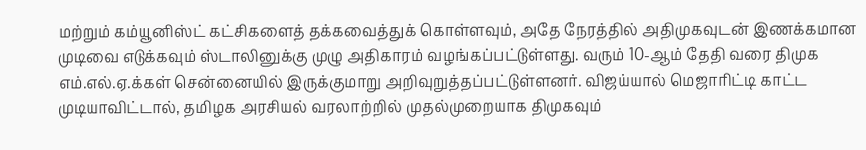மற்றும் கம்யூனிஸ்ட் கட்சிகளைத் தக்கவைத்துக் கொள்ளவும், அதே நேரத்தில் அதிமுகவுடன் இணக்கமான முடிவை எடுக்கவும் ஸ்டாலினுக்கு முழு அதிகாரம் வழங்கப்பட்டுள்ளது. வரும் 10-ஆம் தேதி வரை திமுக எம்.எல்.ஏ.க்கள் சென்னையில் இருக்குமாறு அறிவுறுத்தப்பட்டுள்ளனர். விஜய்யால் மெஜாரிட்டி காட்ட முடியாவிட்டால், தமிழக அரசியல் வரலாற்றில் முதல்முறையாக திமுகவும்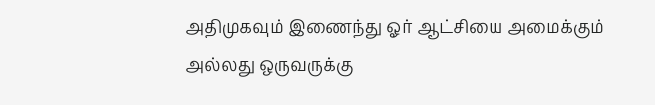அதிமுகவும் இணைந்து ஓர் ஆட்சியை அமைக்கும் அல்லது ஒருவருக்கு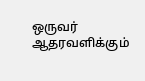ஒருவர் ஆதரவளிக்கும்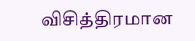விசித்திரமான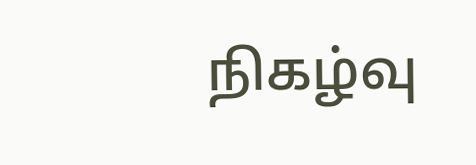நிகழ்வு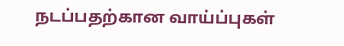நடப்பதற்கான வாய்ப்புகள்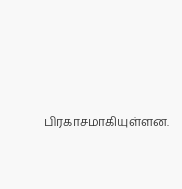பிரகாசமாகியுள்ளன.